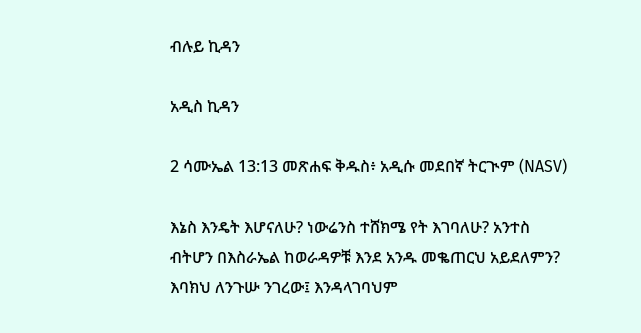ብሉይ ኪዳን

አዲስ ኪዳን

2 ሳሙኤል 13:13 መጽሐፍ ቅዱስ፥ አዲሱ መደበኛ ትርጒም (NASV)

እኔስ እንዴት እሆናለሁ? ነውሬንስ ተሸክሜ የት እገባለሁ? አንተስ ብትሆን በእስራኤል ከወራዳዎቹ እንደ አንዱ መቈጠርህ አይደለምን? እባክህ ለንጉሡ ንገረው፤ እንዳላገባህም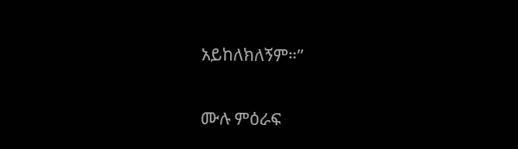አይከለክለኝም።”

ሙሉ ምዕራፍ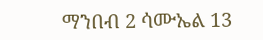ማንበብ 2 ሳሙኤል 13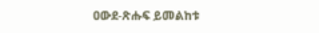ዐውደ-ጽሑፍ ይመልከቱ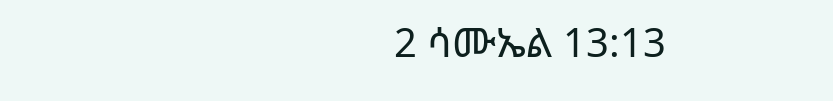2 ሳሙኤል 13:13